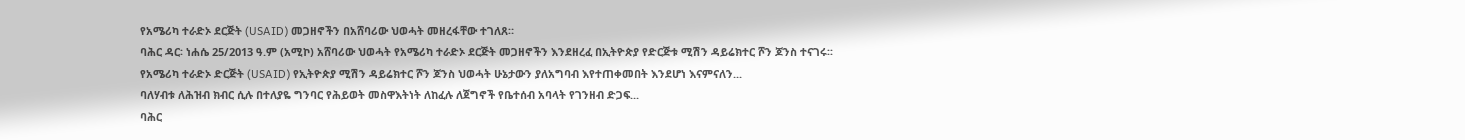የአሜሪካ ተራድኦ ደርጅት (USAID) መጋዘኖችን በአሸባሪው ህወሓት መዘረፋቸው ተገለጸ።
ባሕር ዳር፡ ነሐሴ 25/2013 ዓ.ም (አሚኮ) አሸባሪው ህወሓት የአሜሪካ ተራድኦ ደርጅት መጋዘኖችን እንደዘረፈ በኢትዮጵያ የድርጅቱ ሚሽን ዳይሬክተር ሾን ጆንስ ተናገሩ፡፡
የአሜሪካ ተራድኦ ድርጅት (USAID) የኢትዮጵያ ሚሽን ዳይሬክተር ሾን ጆንስ ህወሓት ሁኔታውን ያለአግባብ እየተጠቀመበት እንደሆነ እናምናለን...
ባለሃብቱ ለሕዝብ ክብር ሲሉ በተለያዬ ግንባር የሕይወት መስዋእትነት ለከፈሉ ለጀግኖች የቤተሰብ አባላት የገንዘብ ድጋፍ...
ባሕር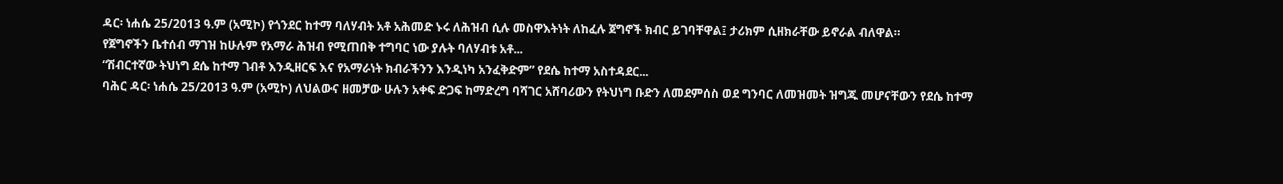ዳር፡ ነሐሴ 25/2013 ዓ.ም (አሚኮ) የጎንደር ከተማ ባለሃብት አቶ አሕመድ ኑሩ ለሕዝብ ሲሉ መስዋእትነት ለከፈሉ ጀግኖች ክብር ይገባቸዋል፤ ታሪክም ሲዘክራቸው ይኖራል ብለዋል።
የጀግኖችን ቤተሰብ ማገዝ ከሁሉም የአማራ ሕዝብ የሚጠበቅ ተግባር ነው ያሉት ባለሃብቱ አቶ...
“ሽብርተኛው ትህነግ ደሴ ከተማ ገብቶ እንዲዘርፍ እና የአማራነት ክብራችንን እንዲነካ አንፈቅድም” የደሴ ከተማ አስተዳደር...
ባሕር ዳር፡ ነሐሴ 25/2013 ዓ.ም (አሚኮ) ለህልውና ዘመቻው ሁሉን አቀፍ ድጋፍ ከማድረግ ባሻገር አሸባሪውን የትህነግ ቡድን ለመደምሰስ ወደ ግንባር ለመዝመት ዝግጁ መሆናቸውን የደሴ ከተማ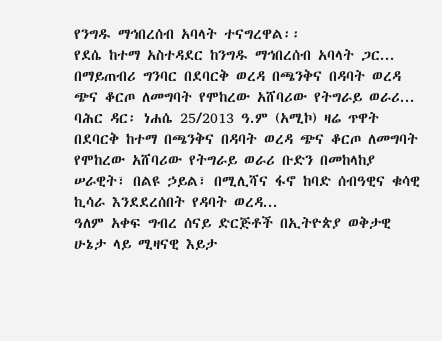የንግዱ ማኅበረሰብ አባላት ተናግረዋል፡፡
የደሴ ከተማ አስተዳደር ከንግዱ ማኅበረሰብ አባላት ጋር...
በማይጠብሪ ግንባር በደባርቅ ወረዳ በጫንቅና በዳባት ወረዳ ጭና ቆርጦ ለመግባት የሞከረው አሸባሪው የትግራይ ወራሪ...
ባሕር ዳር፡ ነሐሴ 25/2013 ዓ.ም (አሚኮ) ዛሬ ጥዋት በደባርቅ ከተማ በጫንቅና በዳባት ወረዳ ጭና ቆርጦ ለመግባት የሞከረው አሸባሪው የትግራይ ወራሪ ቡድን በመከላከያ ሠራዊት፣ በልዩ ኃይል፣ በሚሊሻና ፋኖ ከባድ ሰብዓዊና ቁሳዊ ኪሳራ እንደደረሰበት የዳባት ወረዳ...
ዓለም አቀፍ ግብረ ሰናይ ድርጅቶች በኢትዮጵያ ወቅታዊ ሁኔታ ላይ ሚዛናዊ እይታ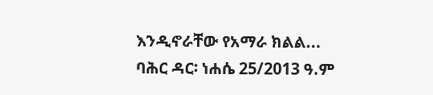እንዲኖራቸው የአማራ ክልል...
ባሕር ዳር፡ ነሐሴ 25/2013 ዓ.ም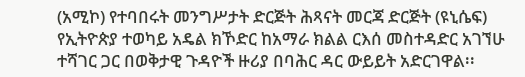(አሚኮ) የተባበሩት መንግሥታት ድርጅት ሕጻናት መርጃ ድርጅት (ዩኒሴፍ) የኢትዮጵያ ተወካይ አዴል ክኾድር ከአማራ ክልል ርእሰ መስተዳድር አገኘሁ ተሻገር ጋር በወቅታዊ ጉዳዮች ዙሪያ በባሕር ዳር ውይይት አድርገዋል፡፡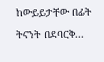ከውይይታቸው በፊት ትናንት በደባርቅ...